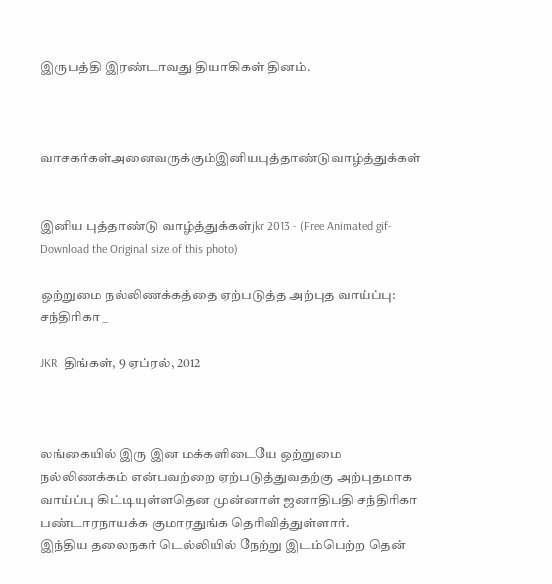இருபத்தி இரண்டாவது தியாகிகள் தினம்.



வாசகர்கள்அனைவருக்கும்இனியபுத்தாண்டுவாழ்த்துக்கள்


இனிய புத்தாண்டு வாழ்த்துக்கள்jkr 2013 - (Free Animated gif-Download the Original size of this photo)

ஒற்றுமை நல்லிணக்கத்தை ஏற்படுத்த அற்புத வாய்ப்பு: சந்திரிகா _

JKR  திங்கள், 9 ஏப்ரல், 2012



லங்கையில் இரு இன மக்களிடையே ஒற்றுமை நல்லிணக்கம் என்பவற்றை ஏற்படுத்துவதற்கு அற்புதமாக வாய்ப்பு கிட்டியுள்ளதென முன்னாள் ஜனாதிபதி சந்திரிகா பண்டாரநாயக்க குமாரதுங்க தெரிவித்துள்ளார்.
இந்திய தலைநகர் டெல்லியில் நேற்று இடம்பெற்ற தென்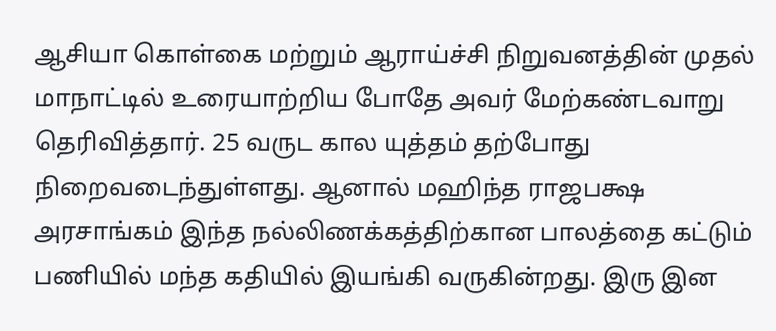ஆசியா கொள்கை மற்றும் ஆராய்ச்சி நிறுவனத்தின் முதல் மாநாட்டில் உரையாற்றிய போதே அவர் மேற்கண்டவாறு தெரிவித்தார். 25 வருட கால யுத்தம் தற்போது நிறைவடைந்துள்ளது. ஆனால் மஹிந்த ராஜபக்ஷ அரசாங்கம் இந்த நல்லிணக்கத்திற்கான பாலத்தை கட்டும் பணியில் மந்த கதியில் இயங்கி வருகின்றது. இரு இன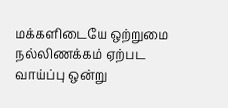மக்களிடையே ஒற்றுமை நல்லிணக்கம் ஏற்பட வாய்ப்பு ஒன்று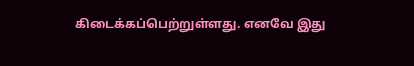கிடைக்கப்பெற்றுள்ளது. எனவே இது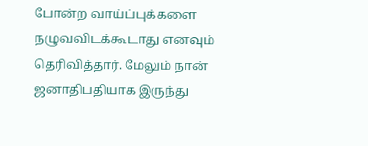போன்ற வாய்ப்புக்களை நழுவவிடக்கூடாது எனவும் தெரிவித்தார். மேலும் நான் ஜனாதிபதியாக இருந்து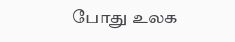போது உலக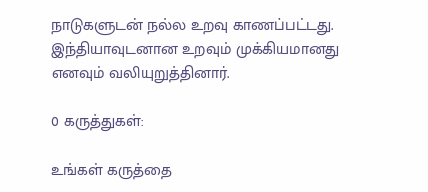நாடுகளுடன் நல்ல உறவு காணப்பட்டது. இந்தியாவுடனான உறவும் முக்கியமானது எனவும் வலியுறுத்தினார்.

0 கருத்துகள்:

உங்கள் கருத்தை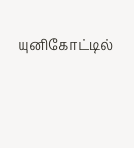யுனிகோட்டில்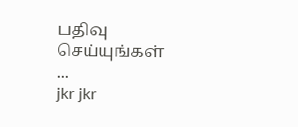பதிவு செய்யுங்கள் ...
jkr jkr